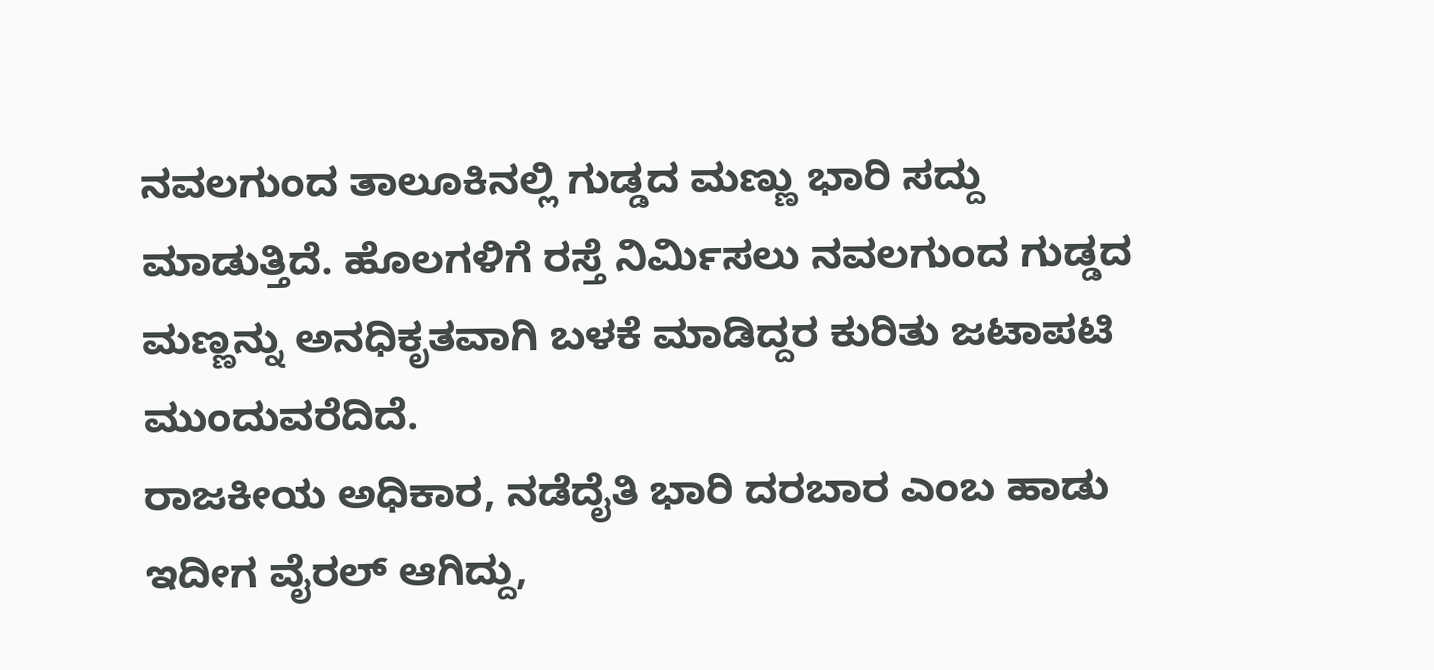ನವಲಗುಂದ ತಾಲೂಕಿನಲ್ಲಿ ಗುಡ್ಡದ ಮಣ್ಣು ಭಾರಿ ಸದ್ದು ಮಾಡುತ್ತಿದೆ. ಹೊಲಗಳಿಗೆ ರಸ್ತೆ ನಿರ್ಮಿಸಲು ನವಲಗುಂದ ಗುಡ್ಡದ ಮಣ್ಣನ್ನು ಅನಧಿಕೃತವಾಗಿ ಬಳಕೆ ಮಾಡಿದ್ದರ ಕುರಿತು ಜಟಾಪಟಿ ಮುಂದುವರೆದಿದೆ.
ರಾಜಕೀಯ ಅಧಿಕಾರ, ನಡೆದೈತಿ ಭಾರಿ ದರಬಾರ ಎಂಬ ಹಾಡು ಇದೀಗ ವೈರಲ್ ಆಗಿದ್ದು,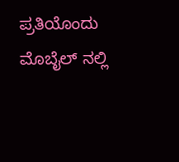ಪ್ರತಿಯೊಂದು ಮೊಬೈಲ್ ನಲ್ಲಿ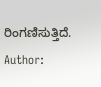ರಿಂಗಣಿಸುತ್ತಿದೆ.
Author: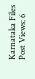Karnataka Files
Post Views: 6